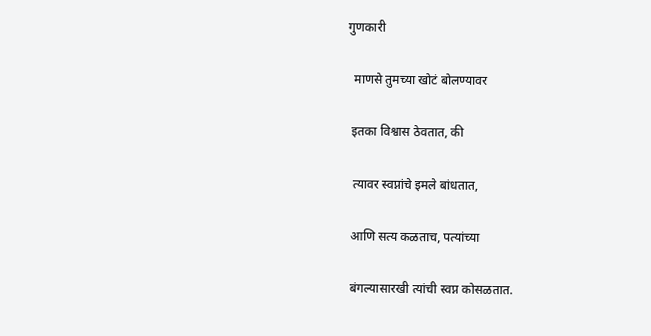गुणकारी

  माणसे तुमच्या खोटं बोलण्यावर

 इतका विश्वास ठेवतात, की

  त्यावर स्वप्नांचे इमले बांधतात,

 आणि सत्य कळताच, पत्यांच्या

 बंगल्यासारखी त्यांची स्वप्न कोसळतात.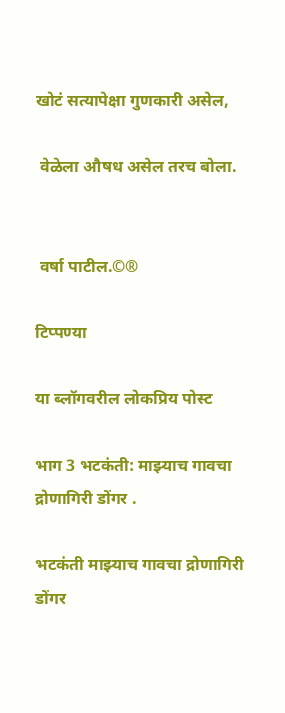खोटं सत्यापेक्षा गुणकारी असेल,

 वेळेला औषध असेल तरच बोला.


 वर्षा पाटील.©®

टिप्पण्या

या ब्लॉगवरील लोकप्रिय पोस्ट

भाग 3 भटकंती: माझ्याच गावचा द्रोणागिरी डोंगर .

भटकंती माझ्याच गावचा द्रोणागिरी डोंगर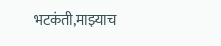भटकंती,माझ्याच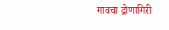गावचा द्रोणागिरी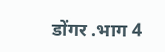डोंगर .भाग 4